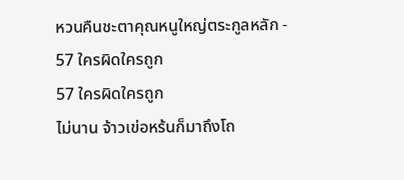หวนคืนชะตาคุณหนูใหญ่ตระกูลหลัก - 57 ใครผิดใครถูก
57 ใครผิดใครถูก
ไม่นาน จ้าวเข่อหร้นก็มาถึงโถ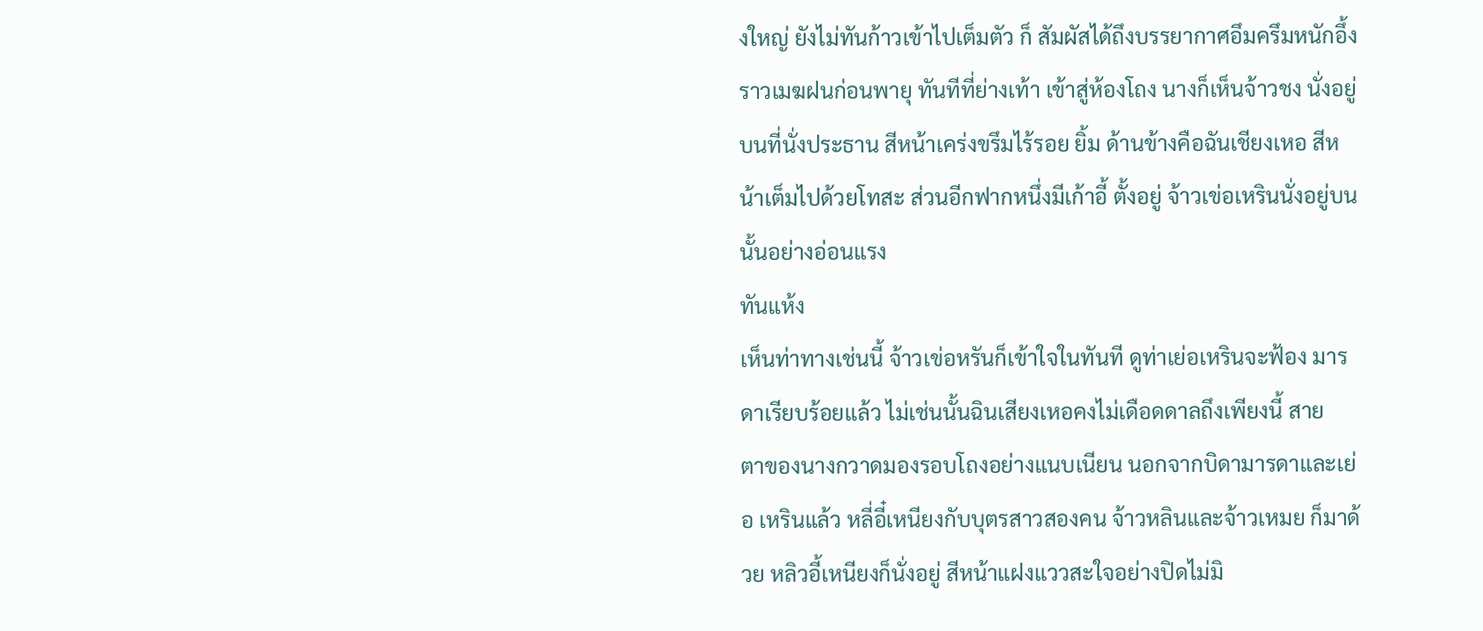งใหญ่ ยังไม่ทันก้าวเข้าไปเต็มตัว ก็ สัมผัสได้ถึงบรรยากาศอึมครึมหนักอึ้งราวเมฆฝนก่อนพายุ ทันทีที่ย่างเท้า เข้าสู่ห้องโถง นางก็เห็นจ้าวชง นั่งอยู่บนที่นั่งประธาน สีหน้าเคร่งขรึมไร้รอย ยิ้ม ด้านข้างคือฉันเชียงเหอ สีหน้าเต็มไปด้วยโทสะ ส่วนอีกฟากหนึ่งมีเก้าอี้ ตั้งอยู่ จ้าวเข่อเหรินนั่งอยู่บนนั้นอย่างอ่อนแรง
ทันแห้ง
เห็นท่าทางเช่นนี้ จ้าวเข่อหรันก็เข้าใจในทันที ดูท่าเย่อเหรินจะฟ้อง มารดาเรียบร้อยแล้ว ไม่เช่นนั้นฉินเสียงเหอคงไม่เดือดดาลถึงเพียงนี้ สาย
ตาของนางกวาดมองรอบโถงอย่างแนบเนียน นอกจากบิดามารดาและเย่อ เหรินแล้ว หลี่อี๋เหนียงกับบุตรสาวสองคน จ้าวหลินและจ้าวเหมย ก็มาด้วย หลิวอี้เหนียงก็นั่งอยู่ สีหน้าแฝงแววสะใจอย่างปิดไม่มิ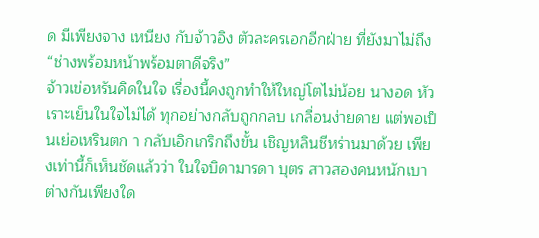ด มีเพียงจาง เหนียง กับจ้าวอิง ตัวละครเอกอีกฝ่าย ที่ยังมาไม่ถึง
“ช่างพร้อมหน้าพร้อมตาดีจริง”
จ้าวเข่อหรันคิดในใจ เรื่องนี้คงถูกทําให้ใหญ่โตไม่น้อย นางอด หัวเราะเย็นในใจไม่ได้ ทุกอย่างกลับถูกกลบ เกลื่อนง่ายดาย แต่พอเป็นเย่อเหรินตก า กลับเอิกเกริกถึงขั้น เชิญหลินชีหร่านมาด้วย เพียงเท่านี้ก็เห็นชัดแล้วว่า ในใจบิดามารดา บุตร สาวสองคนหนักเบาต่างกันเพียงใด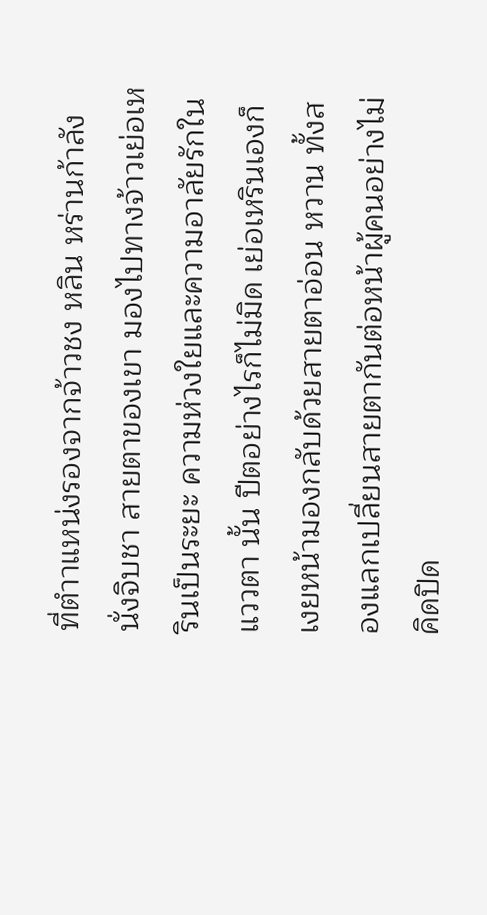ที่ตําาแหน่งรองจากจ้าวชง หลิน หร่านก้าลังนั่งจิบชา สายตาของเขา มองไปทางจ้าวเย่อเหรินเป็นระยะ ความห่วงใยและความอาลัยรักในแววตา นั้น ปีตอย่างไรก็ไม่มิด เย่อเหรินเองก็เงยหน้ามองกลับด้วยสายตาอ่อน หวาน ทั้งสองแลกเปลี่ยนสายตากันต่อหน้าผู้คนอย่างไม่คิดปิด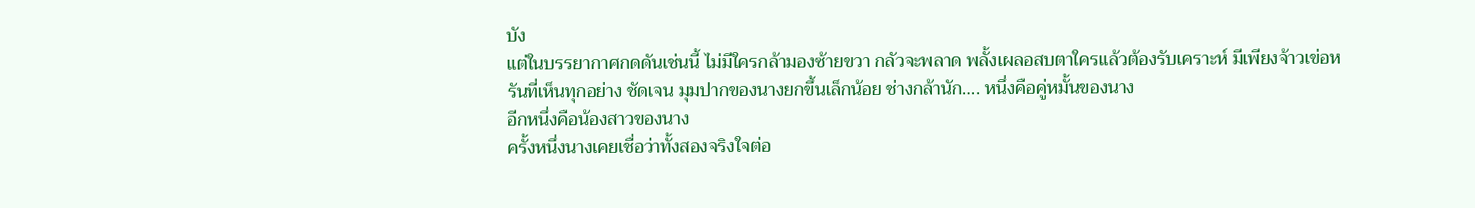บัง
แต่ในบรรยากาศกดดันเช่นนี้ ไม่มีใครกล้ามองซ้ายขวา กลัวจะพลาด พลั้งเผลอสบตาใครแล้วต้องรับเคราะห์ มีเพียงจ้าวเข่อหรันที่เห็นทุกอย่าง ชัดเจน มุมปากของนางยกขึ้นเล็กน้อย ช่างกล้านัก…. หนึ่งคือคู่หมั้นของนาง
อีกหนึ่งคือน้องสาวของนาง
ครั้งหนึ่งนางเคยเชื่อว่าทั้งสองจริงใจต่อ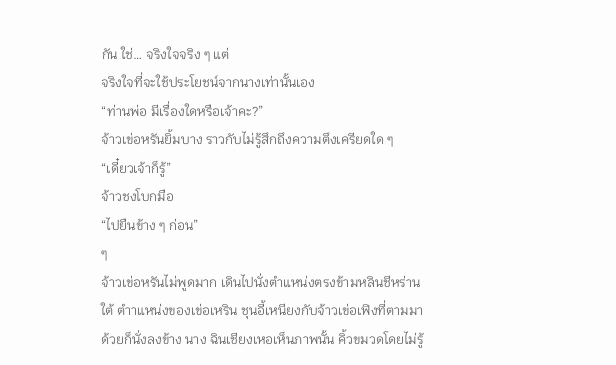กัน ใช่… จริงใจจริง ๆ แต่
จริงใจที่จะใช้ประโยชน์จากนางเท่านั้นเอง
“ท่านพ่อ มีเรื่องใดหรือเจ้าคะ?”
จ้าวเข่อหรันยิ้มบาง ราวกับไม่รู้สึกถึงความตึงเครียดใด ๆ
“เดี๋ยวเจ้าก็รู้”
จ้าวชงโบกมือ
“ไปยืนข้าง ๆ ก่อน”
ๆ
จ้าวเข่อหรันไม่พูดมาก เดินไปนั่งตําแหน่งตรงข้ามหลินชีหร่าน ใต้ ตําาแหน่งของเข่อเหริน ชุนอี้เหนียงกับจ้าวเข่อเฟิงที่ตามมาด้วยก็นั่งลงข้าง นาง ฉินเชียงเหอเห็นภาพนั้น คิ้วขมวดโดยไม่รู้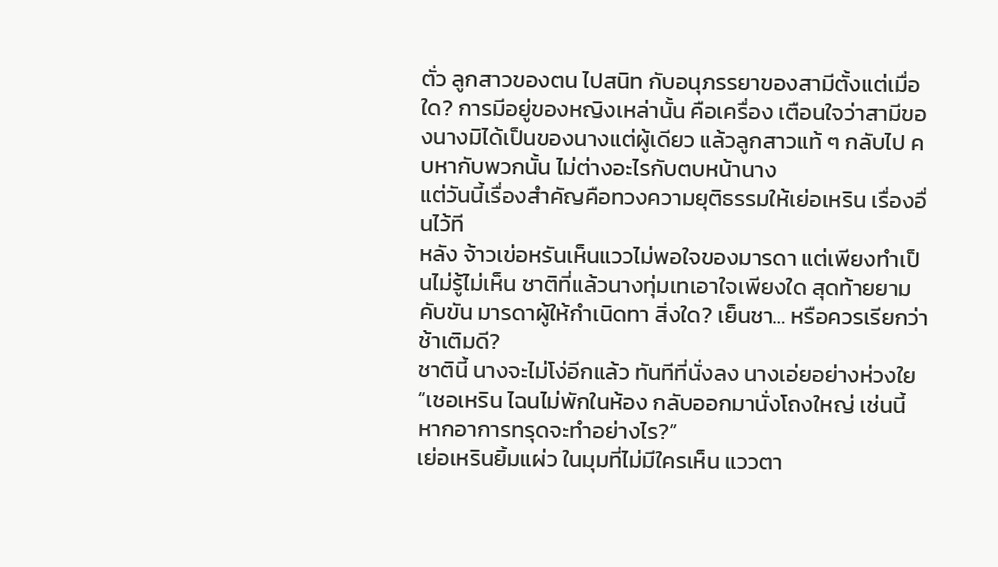ตั่ว ลูกสาวของตน ไปสนิท กับอนุภรรยาของสามีตั้งแต่เมื่อใด? การมีอยู่ของหญิงเหล่านั้น คือเครื่อง เตือนใจว่าสามีของนางมิได้เป็นของนางแต่ผู้เดียว แล้วลูกสาวแท้ ๆ กลับไป คบหากับพวกนั้น ไม่ต่างอะไรกับตบหน้านาง
แต่วันนี้เรื่องสําคัญคือทวงความยุติธรรมให้เย่อเหริน เรื่องอื่นไว้ที
หลัง จ้าวเข่อหรันเห็นแววไม่พอใจของมารดา แต่เพียงทําเป็นไม่รู้ไม่เห็น ชาติที่แล้วนางทุ่มเทเอาใจเพียงใด สุดท้ายยามคับขัน มารดาผู้ให้กําเนิดทา สิ่งใด? เย็นชา… หรือควรเรียกว่าช้าเติมดี?
ชาตินี้ นางจะไม่โง่อีกแล้ว ทันทีที่นั่งลง นางเอ่ยอย่างห่วงใย
“เชอเหริน ไฉนไม่พักในห้อง กลับออกมานั่งโถงใหญ่ เช่นนี้ หากอาการทรุดจะทําอย่างไร?”
เย่อเหรินยิ้มแผ่ว ในมุมที่ไม่มีใครเห็น แววตา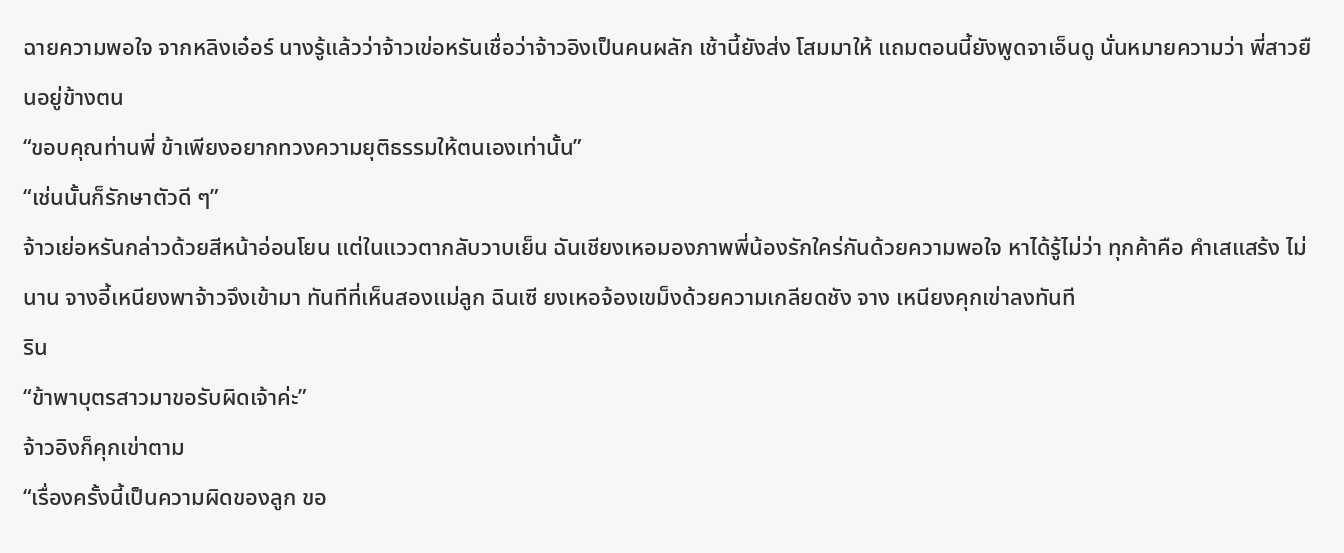ฉายความพอใจ จากหลิงเอ๋อร์ นางรู้แล้วว่าจ้าวเข่อหรันเชื่อว่าจ้าวอิงเป็นคนผลัก เช้านี้ยังส่ง โสมมาให้ แถมตอนนี้ยังพูดจาเอ็นดู นั่นหมายความว่า พี่สาวยืนอยู่ข้างตน
“ขอบคุณท่านพี่ ข้าเพียงอยากทวงความยุติธรรมให้ตนเองเท่านั้น”
“เช่นนั้นก็รักษาตัวดี ๆ”
จ้าวเย่อหรันกล่าวด้วยสีหน้าอ่อนโยน แต่ในแววตากลับวาบเย็น ฉันเชียงเหอมองภาพพี่น้องรักใคร่กันด้วยความพอใจ หาได้รู้ไม่ว่า ทุกค้าคือ คําเสแสร้ง ไม่นาน จางอี้เหนียงพาจ้าวจึงเข้ามา ทันทีที่เห็นสองแม่ลูก ฉินเซี ยงเหอจ้องเขม็งด้วยความเกลียดชัง จาง เหนียงคุกเข่าลงทันที
ริน
“ข้าพาบุตรสาวมาขอรับผิดเจ้าค่ะ”
จ้าวอิงก็คุกเข่าตาม
“เรื่องครั้งนี้เป็นความผิดของลูก ขอ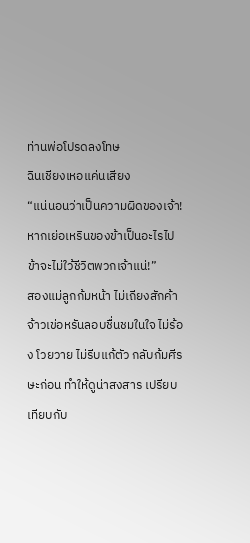ท่านพ่อโปรดลงโทษ
ฉินเชียงเหอแค่นเสียง
“แน่นอนว่าเป็นความผิดของเจ้า! หากเย่อเหรินของข้าเป็นอะไรไป
ข้าจะไม่ใว้ชีวิตพวกเจ้าแน่!”
สองแม่ลูกก้มหน้า ไม่เถียงสักค้า จ้าวเข่อหรันลอบชื่นชมในใจ ไม่ร้อง โวยวาย ไม่รีบแก้ตัว กลับก้มศีรษะก่อน ทําให้ดูน่าสงสาร เปรียบเทียบกับ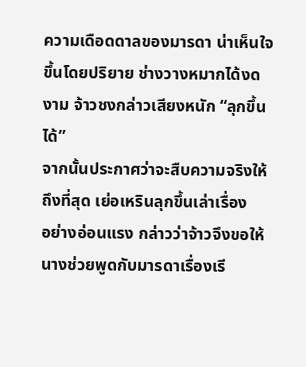ความเดือดดาลของมารดา น่าเห็นใจขึ้นโดยปริยาย ช่างวางหมากได้งดงาม จ้าวชงกล่าวเสียงหนัก “ลุกขึ้นได้”
จากนั้นประกาศว่าจะสืบความจริงให้ถึงที่สุด เย่อเหรินลุกขึ้นเล่าเรื่อง
อย่างอ่อนแรง กล่าวว่าจ้าวจึงขอให้นางช่วยพูดกับมารดาเรื่องเรี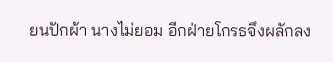ยนปักผ้า นางไม่ยอม อีกฝ่ายโกรธจึงผลักลง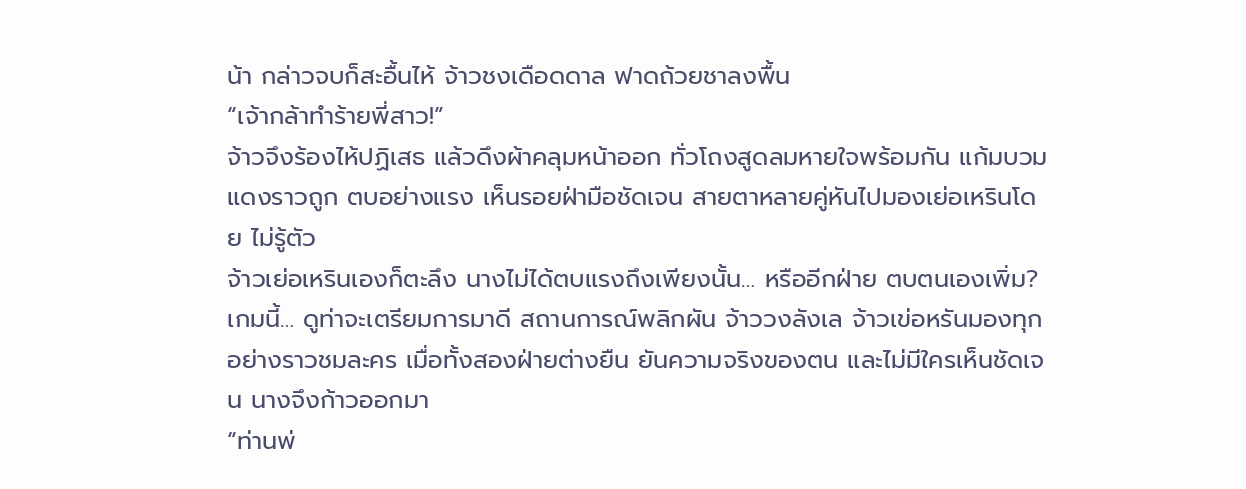น้า กล่าวจบก็สะอื้นไห้ จ้าวชงเดือดดาล ฟาดถ้วยชาลงพื้น
“เจ้ากล้าทําร้ายพี่สาว!”
จ้าวจึงร้องไห้ปฏิเสธ แล้วดึงผ้าคลุมหน้าออก ทั่วโถงสูดลมหายใจพร้อมกัน แก้มบวมแดงราวถูก ตบอย่างแรง เห็นรอยฝ่ามือชัดเจน สายตาหลายคู่หันไปมองเย่อเหรินโดย ไม่รู้ตัว
จ้าวเย่อเหรินเองก็ตะลึง นางไม่ได้ตบแรงถึงเพียงนั้น… หรืออีกฝ่าย ตบตนเองเพิ่ม? เกมนี้… ดูท่าจะเตรียมการมาดี สถานการณ์พลิกผัน จ้าววงลังเล จ้าวเข่อหรันมองทุกอย่างราวชมละคร เมื่อทั้งสองฝ่ายต่างยืน ยันความจริงของตน และไม่มีใครเห็นชัดเจน นางจึงก้าวออกมา
“ท่านพ่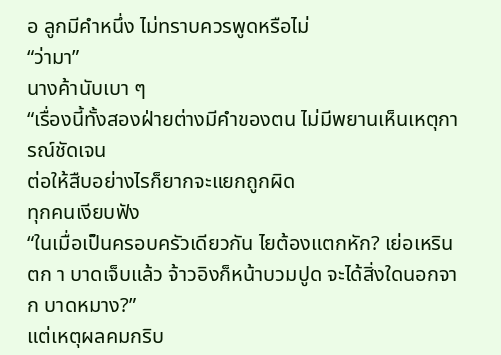อ ลูกมีคําหนึ่ง ไม่ทราบควรพูดหรือไม่
“ว่ามา”
นางค้านับเบา ๆ
“เรื่องนี้ทั้งสองฝ่ายต่างมีคําของตน ไม่มีพยานเห็นเหตุการณ์ชัดเจน
ต่อให้สืบอย่างไรก็ยากจะแยกถูกผิด
ทุกคนเงียบฟัง
“ในเมื่อเป็นครอบครัวเดียวกัน ไยต้องแตกหัก? เย่อเหรินตก า บาดเจ็บแล้ว จ้าวอิงก็หน้าบวมปูด จะได้สิ่งใดนอกจาก บาดหมาง?”
แต่เหตุผลคมกริบ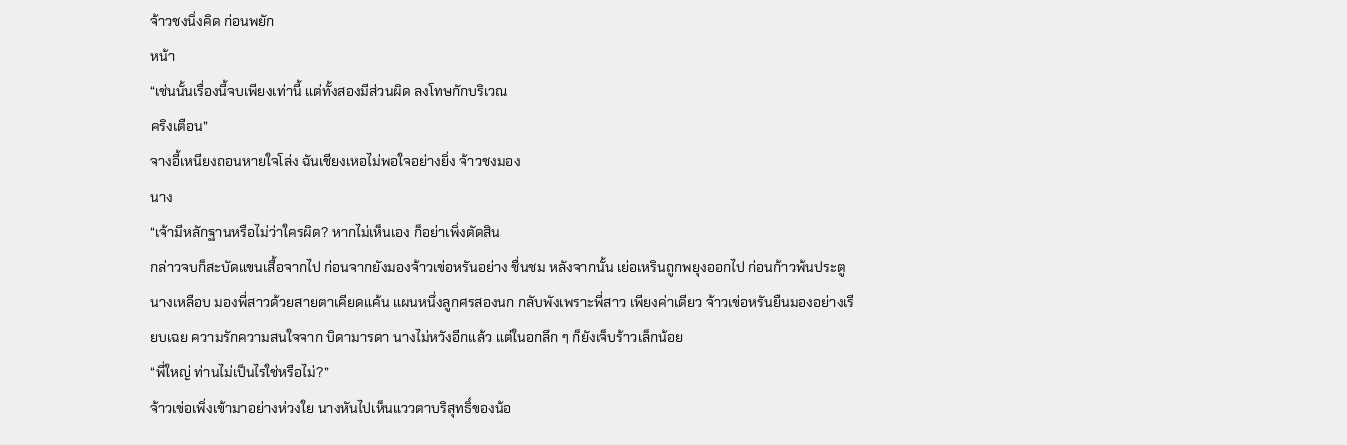จ้าวชงนิ่งคิด ก่อนพยัก
หน้า
“เช่นนั้นเรื่องนี้จบเพียงเท่านี้ แต่ทั้งสองมีส่วนผิด ลงโทษกักบริเวณ
คริงเตือน”
จางอี้เหนียงถอนหายใจโล่ง ฉันเชียงเหอไม่พอใจอย่างยิ่ง จ้าวชงมอง
นาง
“เจ้ามีหลักฐานหรือไม่ว่าใครผิด? หากไม่เห็นเอง ก็อย่าเพิ่งตัดสิน
กล่าวจบก็สะบัดแขนเสื้อจากไป ก่อนจากยังมองจ้าวเข่อหรันอย่าง ชื่นชม หลังจากนั้น เย่อเหรินถูกพยุงออกไป ก่อนก้าวพ้นประตู นางเหลือบ มองพี่สาวด้วยสายตาเคียดแค้น แผนหนึ่งลูกศรสองนก กลับพังเพราะพี่สาว เพียงค่าเดียว จ้าวเข่อหรันยืนมองอย่างเรียบเฉย ความรักความสนใจจาก บิดามารดา นางไม่หวังอีกแล้ว แต่ในอกลึก ๆ ก็ยังเจ็บร้าวเล็กน้อย
“พี่ใหญ่ ท่านไม่เป็นไรใช่หรือไม่?”
จ้าวเข่อเพิ่งเข้ามาอย่างห่วงใย นางหันไปเห็นแววตาบริสุทธิ์ของน้อ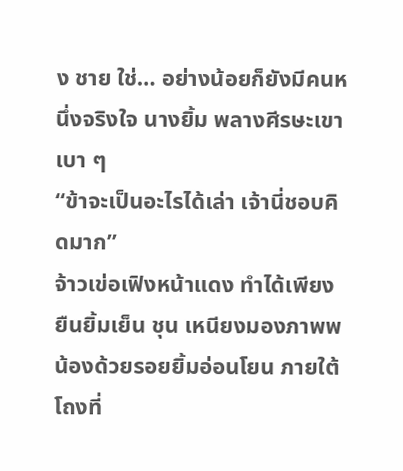ง ชาย ใช่… อย่างน้อยก็ยังมีคนหนึ่งจริงใจ นางยิ้ม พลางศีรษะเขาเบา ๆ
“ข้าจะเป็นอะไรได้เล่า เจ้านี่ชอบคิดมาก”
จ้าวเข่อเฟิงหน้าแดง ทําได้เพียงยืนยิ้มเย็น ชุน เหนียงมองภาพพ น้องด้วยรอยยิ้มอ่อนโยน ภายใต้โถงที่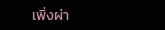เพิ่งผ่า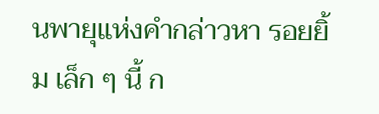นพายุแห่งคํากล่าวหา รอยยิ้ม เล็ก ๆ นี้ ก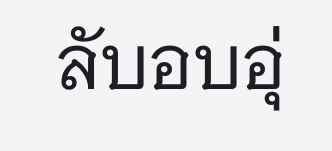ลับอบอุ่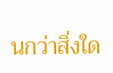นกว่าสิ่งใด